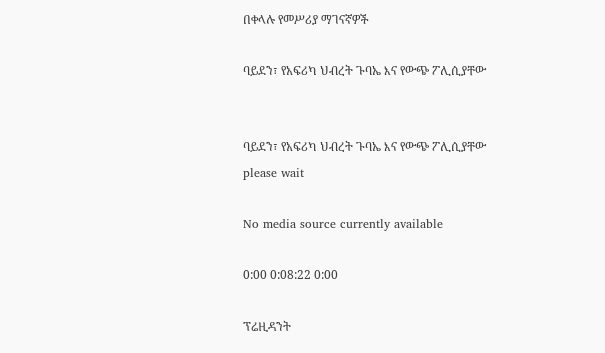በቀላሉ የመሥሪያ ማገናኛዎች

ባይደን፣ የአፍሪካ ህብረት ጉባኤ እና የውጭ ፖሊሲያቸው


ባይደን፣ የአፍሪካ ህብረት ጉባኤ እና የውጭ ፖሊሲያቸው
please wait

No media source currently available

0:00 0:08:22 0:00

ፕሬዚዳንት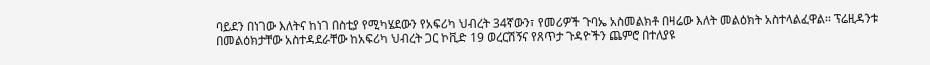ባይደን በነገው እለትና ከነገ በስቲያ የሚካሄደውን የአፍሪካ ህብረት 34ኛውን፣ የመሪዎች ጉባኤ አስመልክቶ በዛሬው እለት መልዕክት አስተላልፈዋል፡፡ ፕሬዚዳንቱ በመልዕክታቸው አስተዳደራቸው ከአፍሪካ ህብረት ጋር ኮቪድ 19 ወረርሽኝና የጸጥታ ጉዳዮችን ጨምሮ በተለያዩ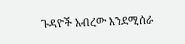ጉዳዮች አብረው እንደሚሰራ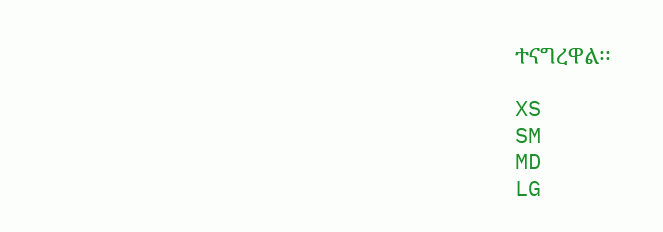ተናግረዋል፡፡

XS
SM
MD
LG